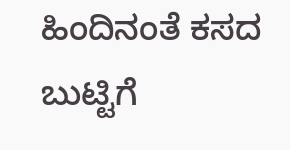ಹಿಂದಿನಂತೆ ಕಸದ ಬುಟ್ಟಿಗೆ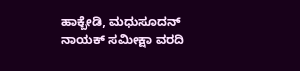ಹಾಕ್ಬೇಡಿ, ಮಧುಸೂದನ್ ನಾಯಕ್ ಸಮೀಕ್ಷಾ ವರದಿ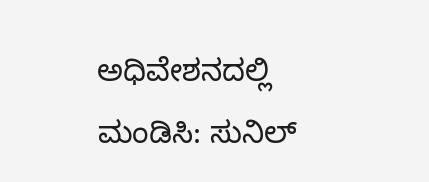ಅಧಿವೇಶನದಲ್ಲಿ ಮಂಡಿಸಿ: ಸುನಿಲ್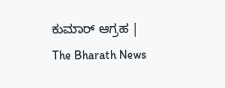ಕುಮಾರ್ ಆಗ್ರಹ | The Bharath News